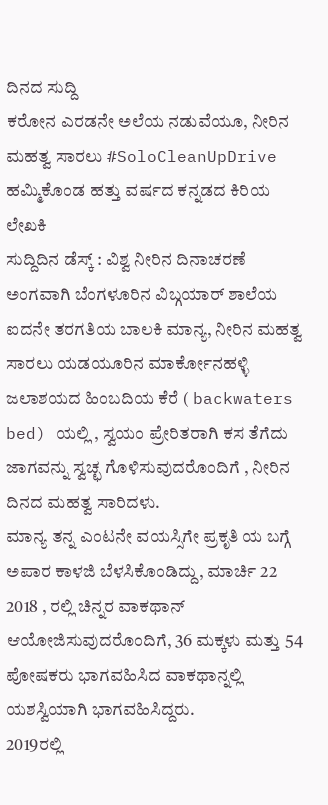ದಿನದ ಸುದ್ದಿ
ಕರೋನ ಎರಡನೇ ಅಲೆಯ ನಡುವೆಯೂ, ನೀರಿನ ಮಹತ್ವ ಸಾರಲು #SoloCleanUpDrive ಹಮ್ಮಿಕೊಂಡ ಹತ್ತು ವರ್ಷದ ಕನ್ನಡದ ಕಿರಿಯ ಲೇಖಕಿ
ಸುದ್ದಿದಿನ ಡೆಸ್ಕ್ : ವಿಶ್ವ ನೀರಿನ ದಿನಾಚರಣೆ ಅಂಗವಾಗಿ ಬೆಂಗಳೂರಿನ ವಿಬ್ಗಯಾರ್ ಶಾಲೆಯ ಐದನೇ ತರಗತಿಯ ಬಾಲಕಿ ಮಾನ್ಯ, ನೀರಿನ ಮಹತ್ವ ಸಾರಲು ಯಡಯೂರಿನ ಮಾರ್ಕೋನಹಳ್ಳಿ ಜಲಾಶಯದ ಹಿಂಬದಿಯ ಕೆರೆ ( backwaters bed) ಯಲ್ಲಿ , ಸ್ವಯಂ ಪ್ರೇರಿತರಾಗಿ ಕಸ ತೆಗೆದು ಜಾಗವನ್ನು ಸ್ವಚ್ಛ ಗೊಳಿಸುವುದರೊಂದಿಗೆ , ನೀರಿನ ದಿನದ ಮಹತ್ವ ಸಾರಿದಳು.
ಮಾನ್ಯ ತನ್ನ ಎಂಟನೇ ವಯಸ್ಸಿಗೇ ಪ್ರಕೃತಿ ಯ ಬಗ್ಗೆ ಅಪಾರ ಕಾಳಜಿ ಬೆಳಸಿಕೊಂಡಿದ್ದು, ಮಾರ್ಚಿ 22 2018 , ರಲ್ಲಿ ಚಿನ್ನರ ವಾಕಥಾನ್ ಆಯೋಜಿಸುವುದರೊಂದಿಗೆ, 36 ಮಕ್ಕಳು ಮತ್ತು 54 ಪೋಷಕರು ಭಾಗವಹಿಸಿದ ವಾಕಥಾನ್ನಲ್ಲಿ ಯಶಸ್ವಿಯಾಗಿ ಭಾಗವಹಿಸಿದ್ದರು.
2019ರಲ್ಲಿ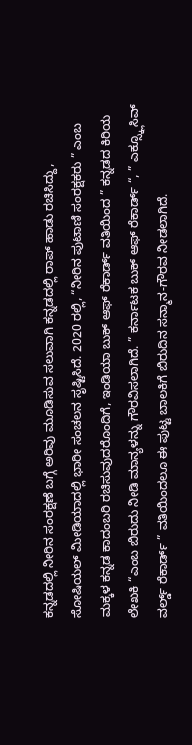ಕನ್ನಡದಲ್ಲಿ ನೀರಿನ ಸಂರಕ್ಷಣೆ ಬಗ್ಗೆ ಅರಿವು ಮೂಡಿಸುವ ಸಲುವಾಗಿ ಕನ್ನಡದಲ್ಲಿ ರಾಪ್ ಹಾಡು ರಚಿಸಿದ್ದು, ಸೋಷಿಯಲ್ ಮೀಡಿಯಾದಲ್ಲಿ ಭಾರೀ ಸಂಚಲನ ಸೃಷ್ಟಿಸಿದೆ. 2020 ರಲ್ಲಿ, “ನೀರಿನ ಪುಟಾಣಿ ಸಂರಕ್ಷಕರು ” ಎಂಬ ಮಕ್ಕಳ ಕನ್ನಡ ಕಾದಂಬರಿ ರಚಿಸುವುದರೊಂದಿಗೆ, ಇಂಡಿಯಾ ಬುಕ್ ಆಫ್ ರೆಕಾರ್ಡ್ ವತಿಯಿಂದ ” ಕನ್ನಡದ ಕಿರಿಯ ಲೇಖಕಿ “ಎಂಬ ಬಿರುದು ನೀಡಿ ಮಾನ್ಯಳನ್ನು ಗೌರವಿಸಲಾಗಿದೆ. ” ಕರ್ನಾಟಕ ಬುಕ್ ಆಫ್ ರೆಕಾರ್ಡ್ “, ” ಎಕ್ಸ್ಕ್ಲೂಸಿವ್ ವರ್ಲ್ಡ್ ರೆಕಾರ್ಡ್ ” ವತಿಯಿಂದಲೂ ಈ ಪುಟ್ಟ ಬಾಲಕಿಗೆ ಬಿರುದಿನ ಸನ್ಮಾನ-ಗೌರವ ನೀಡಲಾಗಿದೆ.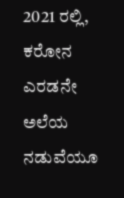2021 ರಲ್ಲಿ, ಕರೋನ ಎರಡನೇ ಅಲೆಯ ನಡುವೆಯೂ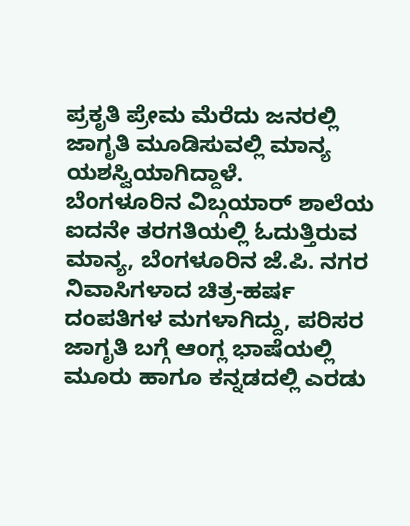ಪ್ರಕೃತಿ ಪ್ರೇಮ ಮೆರೆದು ಜನರಲ್ಲಿ ಜಾಗೃತಿ ಮೂಡಿಸುವಲ್ಲಿ ಮಾನ್ಯ ಯಶಸ್ವಿಯಾಗಿದ್ದಾಳೆ.
ಬೆಂಗಳೂರಿನ ವಿಬ್ಗಯಾರ್ ಶಾಲೆಯ ಐದನೇ ತರಗತಿಯಲ್ಲಿ ಓದುತ್ತಿರುವ ಮಾನ್ಯ, ಬೆಂಗಳೂರಿನ ಜೆ.ಪಿ. ನಗರ ನಿವಾಸಿಗಳಾದ ಚಿತ್ರ-ಹರ್ಷ ದಂಪತಿಗಳ ಮಗಳಾಗಿದ್ದು, ಪರಿಸರ ಜಾಗೃತಿ ಬಗ್ಗೆ ಆಂಗ್ಲ ಭಾಷೆಯಲ್ಲಿ ಮೂರು ಹಾಗೂ ಕನ್ನಡದಲ್ಲಿ ಎರಡು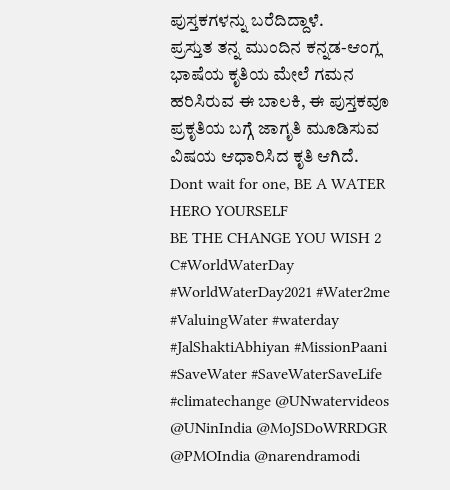ಪುಸ್ತಕಗಳನ್ನು ಬರೆದಿದ್ದಾಳೆ.
ಪ್ರಸ್ತುತ ತನ್ನ ಮುಂದಿನ ಕನ್ನಡ-ಆಂಗ್ಲ ಭಾಷೆಯ ಕೃತಿಯ ಮೇಲೆ ಗಮನ ಹರಿಸಿರುವ ಈ ಬಾಲಕಿ, ಈ ಪುಸ್ತಕವೂ ಪ್ರಕೃತಿಯ ಬಗ್ಗೆ ಜಾಗೃತಿ ಮೂಡಿಸುವ ವಿಷಯ ಆಧಾರಿಸಿದ ಕೃತಿ ಆಗಿದೆ.
Dont wait for one, BE A WATER HERO YOURSELF
BE THE CHANGE YOU WISH 2 C#WorldWaterDay #WorldWaterDay2021 #Water2me #ValuingWater #waterday #JalShaktiAbhiyan #MissionPaani #SaveWater #SaveWaterSaveLife #climatechange @UNwatervideos @UNinIndia @MoJSDoWRRDGR @PMOIndia @narendramodi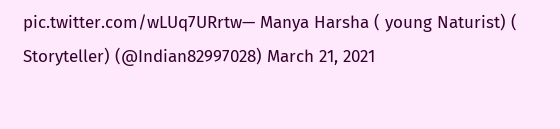pic.twitter.com/wLUq7URrtw— Manya Harsha ( young Naturist) ( Storyteller) (@Indian82997028) March 21, 2021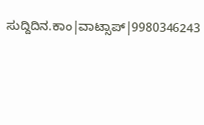ಸುದ್ದಿದಿನ.ಕಾಂ|ವಾಟ್ಸಾಪ್|9980346243